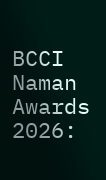BCCI Naman Awards 2026: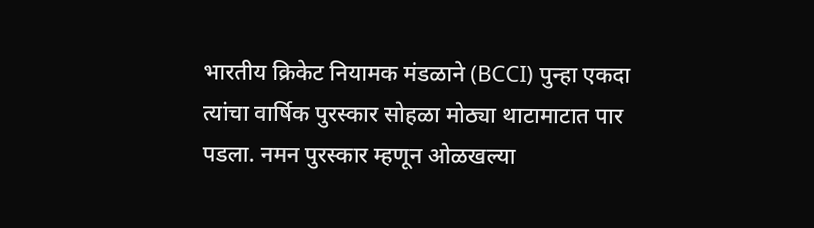भारतीय क्रिकेट नियामक मंडळाने (BCCI) पुन्हा एकदा त्यांचा वार्षिक पुरस्कार सोहळा मोठ्या थाटामाटात पार पडला. नमन पुरस्कार म्हणून ओळखल्या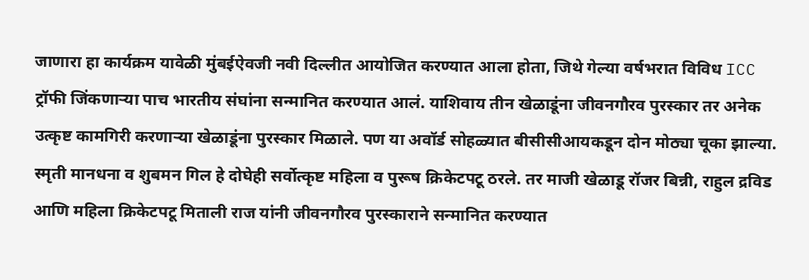जाणारा हा कार्यक्रम यावेळी मुंबईऐवजी नवी दिल्लीत आयोजित करण्यात आला होता, जिथे गेल्या वर्षभरात विविध ICC ट्रॉफी जिंकणाऱ्या पाच भारतीय संघांना सन्मानित करण्यात आलं. याशिवाय तीन खेळाडूंना जीवनगौरव पुरस्कार तर अनेक उत्कृष्ट कामगिरी करणाऱ्या खेळाडूंना पुरस्कार मिळाले. पण या अवॉर्ड सोहळ्यात बीसीसीआयकडून दोन मोठ्या चूका झाल्या.
स्मृती मानधना व शुबमन गिल हे दोघेही सर्वोत्कृष्ट महिला व पुरूष क्रिकेटपटू ठरले. तर माजी खेळाडू रॉजर बिन्नी, राहुल द्रविड आणि महिला क्रिकेटपटू मिताली राज यांनी जीवनगौरव पुरस्काराने सन्मानित करण्यात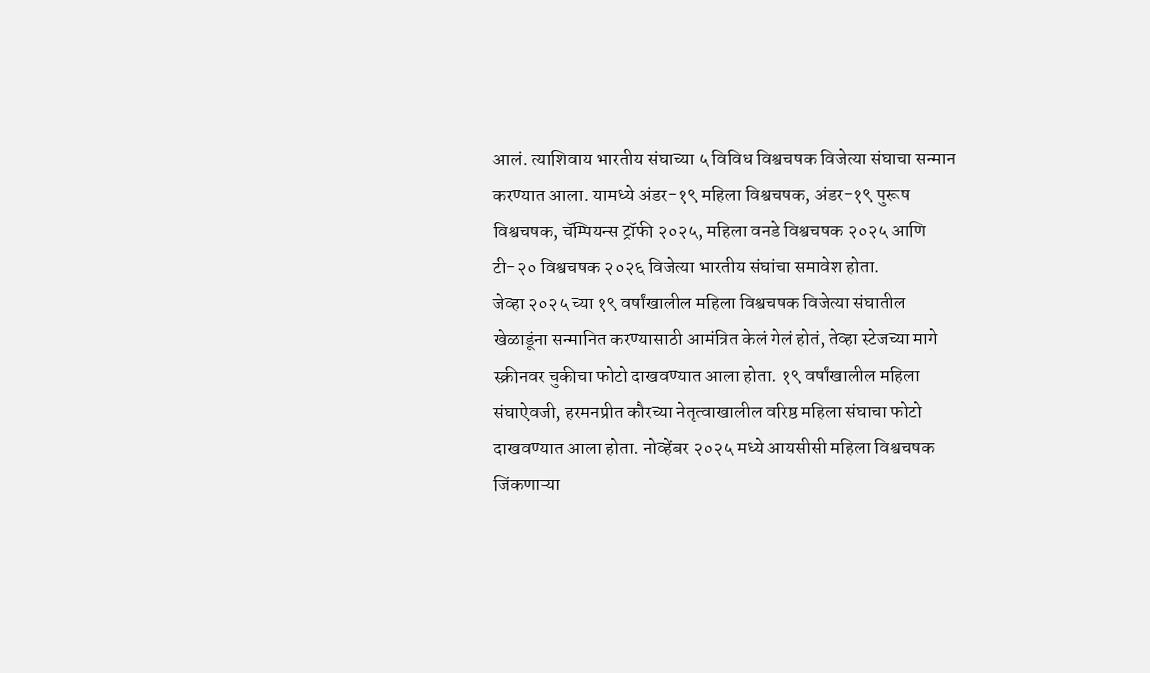आलं. त्याशिवाय भारतीय संघाच्या ५ विविध विश्वचषक विजेत्या संघाचा सन्मान करण्यात आला. यामध्ये अंडर-१९ महिला विश्वचषक, अंडर-१९ पुरूष विश्वचषक, चॅम्पियन्स ट्रॉफी २०२५, महिला वनडे विश्वचषक २०२५ आणि टी-२० विश्वचषक २०२६ विजेत्या भारतीय संघांचा समावेश होता.
जेव्हा २०२५ च्या १९ वर्षांखालील महिला विश्वचषक विजेत्या संघातील खेळाडूंना सन्मानित करण्यासाठी आमंत्रित केलं गेलं होतं, तेव्हा स्टेजच्या मागे स्क्रीनवर चुकीचा फोटो दाखवण्यात आला होता. १९ वर्षांखालील महिला संघाऐवजी, हरमनप्रीत कौरच्या नेतृत्वाखालील वरिष्ठ महिला संघाचा फोटो दाखवण्यात आला होता. नोव्हेंबर २०२५ मध्ये आयसीसी महिला विश्वचषक जिंकणाऱ्या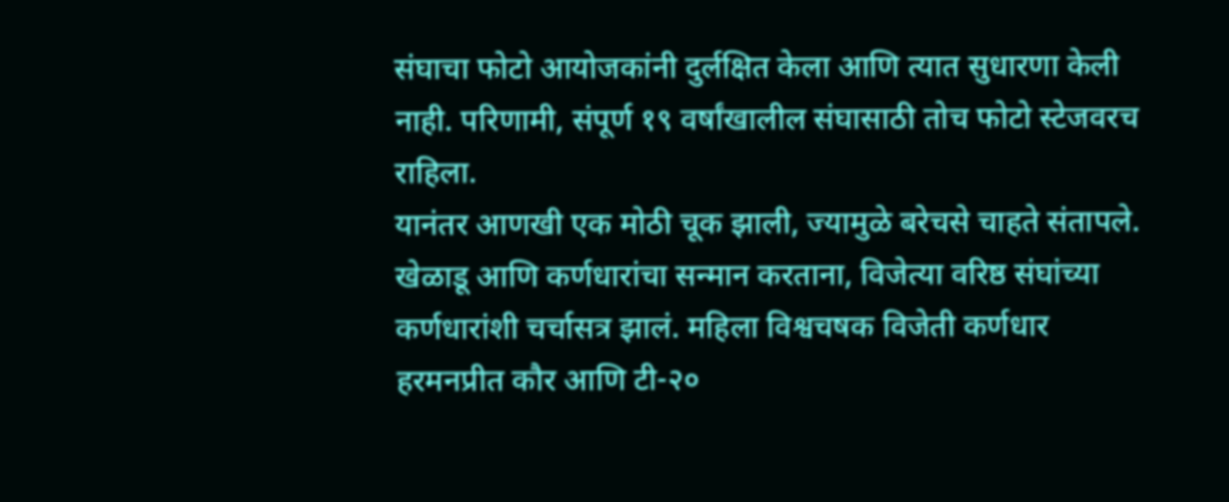संघाचा फोटो आयोजकांनी दुर्लक्षित केला आणि त्यात सुधारणा केली नाही. परिणामी, संपूर्ण १९ वर्षांखालील संघासाठी तोच फोटो स्टेजवरच राहिला.
यानंतर आणखी एक मोठी चूक झाली, ज्यामुळे बरेचसे चाहते संतापले. खेळाडू आणि कर्णधारांचा सन्मान करताना, विजेत्या वरिष्ठ संघांच्या कर्णधारांशी चर्चासत्र झालं. महिला विश्वचषक विजेती कर्णधार हरमनप्रीत कौर आणि टी-२०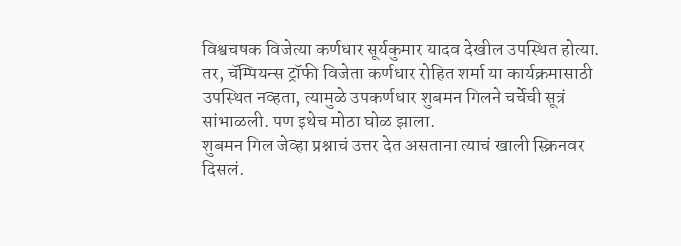विश्वचषक विजेत्या कर्णधार सूर्यकुमार यादव देखील उपस्थित होत्या. तर, चॅम्पियन्स ट्रॉफी विजेता कर्णधार रोहित शर्मा या कार्यक्रमासाठी उपस्थित नव्हता, त्यामुळे उपकर्णधार शुबमन गिलने चर्चेची सूत्रं सांभाळली. पण इथेच मोठा घोळ झाला.
शुबमन गिल जेव्हा प्रश्नाचं उत्तर देत असताना त्याचं खाली स्क्रिनवर दिसलं.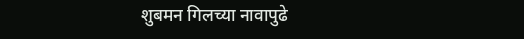शुबमन गिलच्या नावापुढे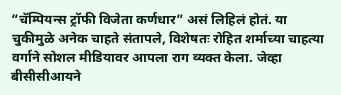“चॅम्पियन्स ट्रॉफी विजेता कर्णधार” असं लिहिलं होतं. या चुकीमुळे अनेक चाहते संतापले, विशेषतः रोहित शर्माच्या चाहत्या वर्गाने सोशल मीडियावर आपला राग व्यक्त केला. जेव्हा बीसीसीआयने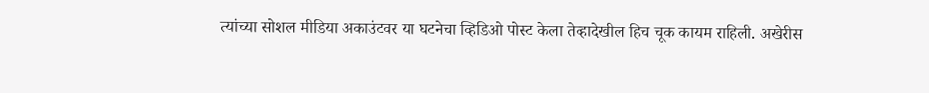त्यांच्या सोशल मीडिया अकाउंटवर या घटनेचा व्हिडिओ पोस्ट केला तेव्हादेखील हिच चूक कायम राहिली. अखेरीस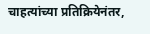चाहत्यांच्या प्रतिक्रियेनंतर,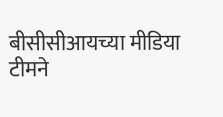बीसीसीआयच्या मीडिया टीमने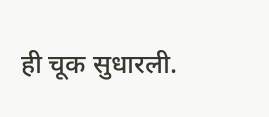ही चूक सुधारली.